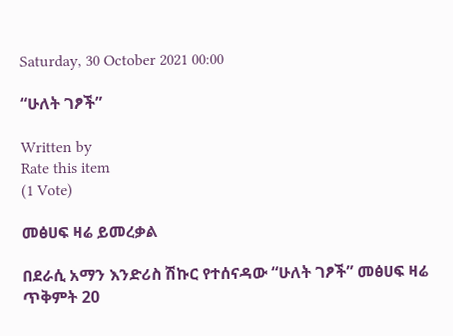Saturday, 30 October 2021 00:00

“ሁለት ገፆች”

Written by
Rate this item
(1 Vote)

መፅሀፍ ዛሬ ይመረቃል

በደራሲ አማን እንድሪስ ሽኩር የተሰናዳው “ሁለት ገፆች” መፅሀፍ ዛሬ ጥቅምት 20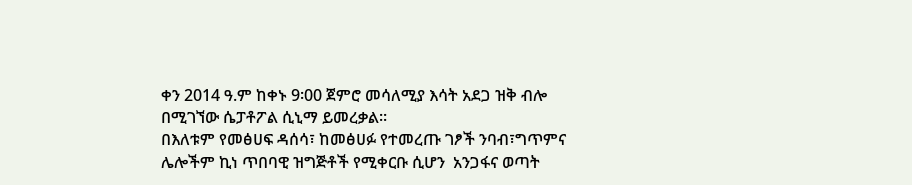ቀን 2014 ዓ.ም ከቀኑ 9፡00 ጀምሮ መሳለሚያ እሳት አደጋ ዝቅ ብሎ በሚገኘው ሴፓቶፖል ሲኒማ ይመረቃል፡፡
በእለቱም የመፅሀፍ ዳሰሳ፣ ከመፅሀፉ የተመረጡ ገፆች ንባብ፣ግጥምና ሌሎችም ኪነ ጥበባዊ ዝግጅቶች የሚቀርቡ ሲሆን  አንጋፋና ወጣት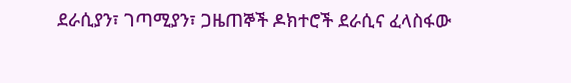ደራሲያን፣ ገጣሚያን፣ ጋዜጠኞች ዶክተሮች ደራሲና ፈላስፋው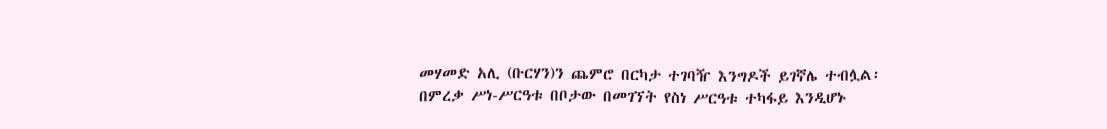መሃመድ አሊ (ቡርሃን)ን ጨምሮ በርካታ ተገባዥ እንግዶች ይገኛሌ ተብሏል፡
በምረቃ ሥነ-ሥርዓቱ በቦታው በመገኘት የስነ ሥርዓቱ ተካፋይ እንዲሆኑ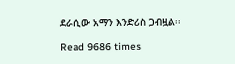ደራሲው አማን እንድሪስ ጋብዟል፡፡

Read 9686 times